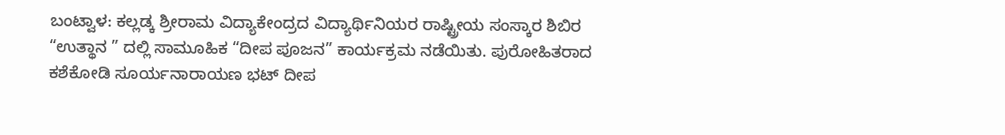ಬಂಟ್ವಾಳ: ಕಲ್ಲಡ್ಕ ಶ್ರೀರಾಮ ವಿದ್ಯಾಕೇಂದ್ರದ ವಿದ್ಯಾರ್ಥಿನಿಯರ ರಾಷ್ಟ್ರೀಯ ಸಂಸ್ಕಾರ ಶಿಬಿರ “ಉತ್ಥಾನ ” ದಲ್ಲಿ ಸಾಮೂಹಿಕ “ದೀಪ ಪೂಜನ” ಕಾರ್ಯಕ್ರಮ ನಡೆಯಿತು. ಪುರೋಹಿತರಾದ ಕಶೆಕೋಡಿ ಸೂರ್ಯನಾರಾಯಣ ಭಟ್ ದೀಪ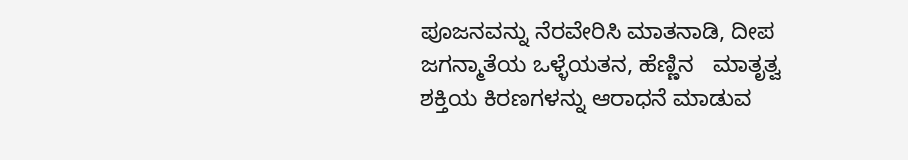ಪೂಜನವನ್ನು ನೆರವೇರಿಸಿ ಮಾತನಾಡಿ, ದೀಪ ಜಗನ್ಮಾತೆಯ ಒಳ್ಳೆಯತನ, ಹೆಣ್ಣಿನ   ಮಾತೃತ್ವ ಶಕ್ತಿಯ ಕಿರಣಗಳನ್ನು ಆರಾಧನೆ ಮಾಡುವ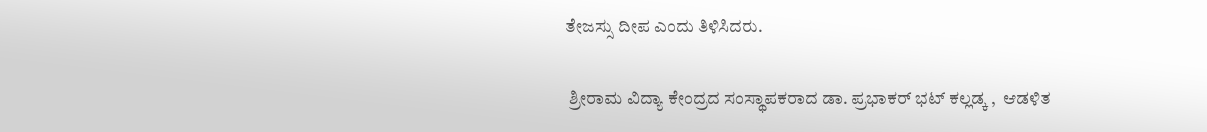ತೇಜಸ್ಸು ದೀಪ ಎಂದು ತಿಳಿಸಿದರು.

 ಶ್ರೀರಾಮ ವಿದ್ಯಾ ಕೇಂದ್ರದ ಸಂಸ್ಥಾಪಕರಾದ ಡಾ. ಪ್ರಭಾಕರ್ ಭಟ್ ಕಲ್ಲಡ್ಕ ,  ಆಡಳಿತ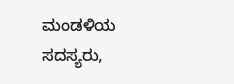ಮಂಡಳಿಯ ಸದಸ್ಯರು,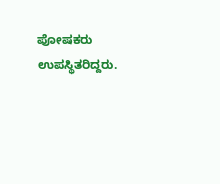ಪೋಷಕರು ಉಪಸ್ಥಿತರಿದ್ದರು.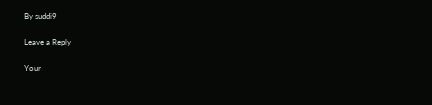By suddi9

Leave a Reply

Your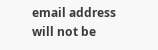email address will not be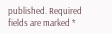published. Required fields are marked *